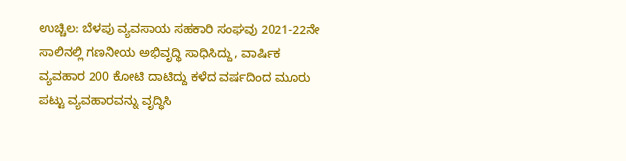ಉಚ್ಚಿಲ: ಬೆಳಪು ವ್ಯವಸಾಯ ಸಹಕಾರಿ ಸಂಘವು 2021-22ನೇ ಸಾಲಿನಲ್ಲಿ ಗಣನೀಯ ಅಭಿವೃದ್ಥಿ ಸಾಧಿಸಿದ್ದು, ವಾರ್ಷಿಕ ವ್ಯವಹಾರ 200 ಕೋಟಿ ದಾಟಿದ್ದು ಕಳೆದ ವರ್ಷದಿಂದ ಮೂರು ಪಟ್ಟು ವ್ಯವಹಾರವನ್ನು ವೃದ್ಧಿಸಿ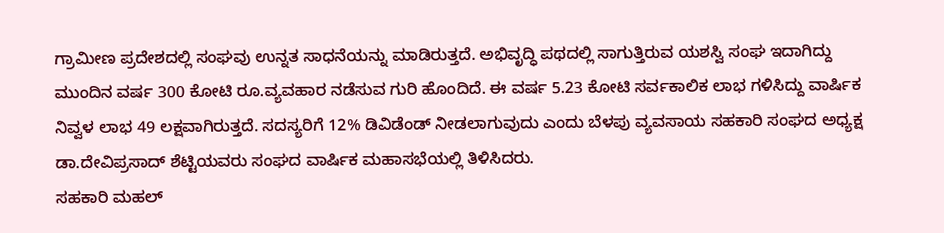ಗ್ರಾಮೀಣ ಪ್ರದೇಶದಲ್ಲಿ ಸಂಘವು ಉನ್ನತ ಸಾಧನೆಯನ್ನು ಮಾಡಿರುತ್ತದೆ. ಅಭಿವೃದ್ಧಿ ಪಥದಲ್ಲಿ ಸಾಗುತ್ತಿರುವ ಯಶಸ್ವಿ ಸಂಘ ಇದಾಗಿದ್ದು ಮುಂದಿನ ವರ್ಷ 300 ಕೋಟಿ ರೂ.ವ್ಯವಹಾರ ನಡೆಸುವ ಗುರಿ ಹೊಂದಿದೆ. ಈ ವರ್ಷ 5.23 ಕೋಟಿ ಸರ್ವಕಾಲಿಕ ಲಾಭ ಗಳಿಸಿದ್ದು ವಾರ್ಷಿಕ ನಿವ್ವಳ ಲಾಭ 49 ಲಕ್ಷವಾಗಿರುತ್ತದೆ. ಸದಸ್ಯರಿಗೆ 12% ಡಿವಿಡೆಂಡ್ ನೀಡಲಾಗುವುದು ಎಂದು ಬೆಳಪು ವ್ಯವಸಾಯ ಸಹಕಾರಿ ಸಂಘದ ಅಧ್ಯಕ್ಷ ಡಾ.ದೇವಿಪ್ರಸಾದ್ ಶೆಟ್ಟಿಯವರು ಸಂಘದ ವಾರ್ಷಿಕ ಮಹಾಸಭೆಯಲ್ಲಿ ತಿಳಿಸಿದರು.
ಸಹಕಾರಿ ಮಹಲ್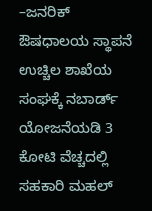–ಜನರಿಕ್ ಔಷಧಾಲಯ ಸ್ಥಾಪನೆ
ಉಚ್ಚಿಲ ಶಾಖೆಯ ಸಂಘಕ್ಕೆ ನಬಾರ್ಡ್ ಯೋಜನೆಯಡಿ 3 ಕೋಟಿ ವೆಚ್ಚದಲ್ಲಿ ಸಹಕಾರಿ ಮಹಲ್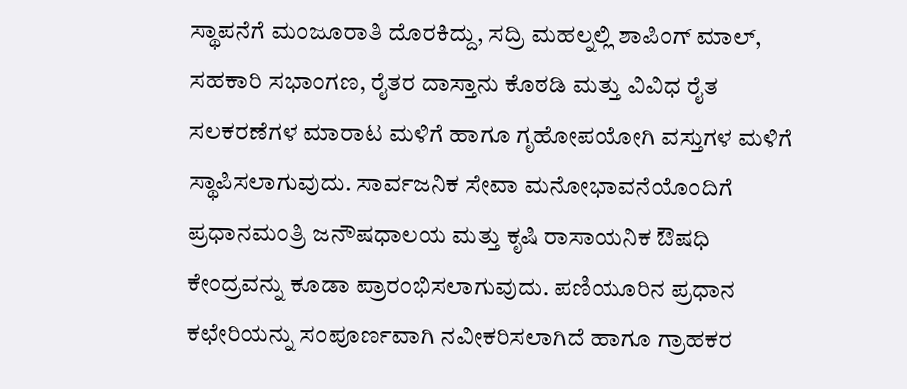ಸ್ಥಾಪನೆಗೆ ಮಂಜೂರಾತಿ ದೊರಕಿದ್ದು, ಸದ್ರಿ ಮಹಲ್ನಲ್ಲಿ ಶಾಪಿಂಗ್ ಮಾಲ್, ಸಹಕಾರಿ ಸಭಾಂಗಣ, ರೈತರ ದಾಸ್ತಾನು ಕೊಠಡಿ ಮತ್ತು ವಿವಿಧ ರೈತ ಸಲಕರಣೆಗಳ ಮಾರಾಟ ಮಳಿಗೆ ಹಾಗೂ ಗೃಹೋಪಯೋಗಿ ವಸ್ತುಗಳ ಮಳಿಗೆ ಸ್ಥಾಪಿಸಲಾಗುವುದು. ಸಾರ್ವಜನಿಕ ಸೇವಾ ಮನೋಭಾವನೆಯೊಂದಿಗೆ ಪ್ರಧಾನಮಂತ್ರಿ ಜನೌಷಧಾಲಯ ಮತ್ತು ಕೃಷಿ ರಾಸಾಯನಿಕ ಔಷಧಿ ಕೇಂದ್ರವನ್ನು ಕೂಡಾ ಪ್ರಾರಂಭಿಸಲಾಗುವುದು. ಪಣಿಯೂರಿನ ಪ್ರಧಾನ ಕಛೇರಿಯನ್ನು ಸಂಪೂರ್ಣವಾಗಿ ನವೀಕರಿಸಲಾಗಿದೆ ಹಾಗೂ ಗ್ರಾಹಕರ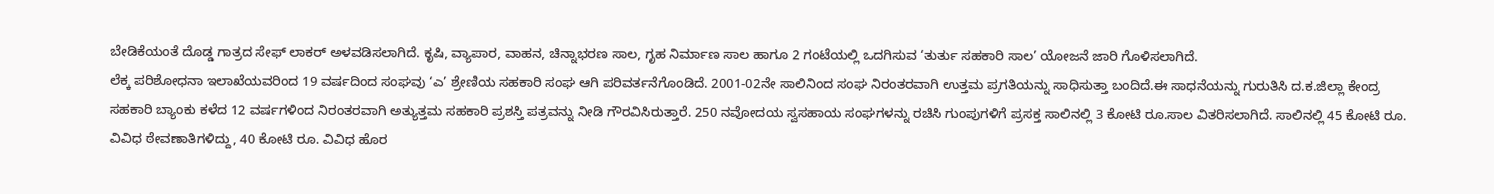ಬೇಡಿಕೆಯಂತೆ ದೊಡ್ಡ ಗಾತ್ರದ ಸೇಫ್ ಲಾಕರ್ ಅಳವಡಿಸಲಾಗಿದೆ. ಕೃಷಿ, ವ್ಯಾಪಾರ, ವಾಹನ, ಚಿನ್ನಾಭರಣ ಸಾಲ, ಗೃಹ ನಿರ್ಮಾಣ ಸಾಲ ಹಾಗೂ 2 ಗಂಟೆಯಲ್ಲಿ ಒದಗಿಸುವ ‘ತುರ್ತು ಸಹಕಾರಿ ಸಾಲ’ ಯೋಜನೆ ಜಾರಿ ಗೊಳಿಸಲಾಗಿದೆ.
ಲೆಕ್ಕ ಪರಿಶೋಧನಾ ಇಲಾಖೆಯವರಿಂದ 19 ವರ್ಷದಿಂದ ಸಂಘವು ‘ಎ’ ಶ್ರೇಣಿಯ ಸಹಕಾರಿ ಸಂಘ ಆಗಿ ಪರಿವರ್ತನೆಗೊಂಡಿದೆ. 2001-02ನೇ ಸಾಲಿನಿಂದ ಸಂಘ ನಿರಂತರವಾಗಿ ಉತ್ತಮ ಪ್ರಗತಿಯನ್ನು ಸಾಧಿಸುತ್ತಾ ಬಂದಿದೆ.ಈ ಸಾಧನೆಯನ್ನು ಗುರುತಿಸಿ ದ.ಕ.ಜಿಲ್ಲಾ ಕೇಂದ್ರ ಸಹಕಾರಿ ಬ್ಯಾಂಕು ಕಳೆದ 12 ವರ್ಷಗಳಿಂದ ನಿರಂತರವಾಗಿ ಅತ್ಯುತ್ತಮ ಸಹಕಾರಿ ಪ್ರಶಸ್ತಿ ಪತ್ರವನ್ನು ನೀಡಿ ಗೌರವಿಸಿರುತ್ತಾರೆ. 250 ನವೋದಯ ಸ್ವಸಹಾಯ ಸಂಘಗಳನ್ನು ರಚಿಸಿ ಗುಂಪುಗಳಿಗೆ ಪ್ರಸಕ್ತ ಸಾಲಿನಲ್ಲಿ 3 ಕೋಟಿ ರೂ.ಸಾಲ ವಿತರಿಸಲಾಗಿದೆ. ಸಾಲಿನಲ್ಲಿ 45 ಕೋಟಿ ರೂ. ವಿವಿಧ ಠೇವಣಾತಿಗಳಿದ್ದು, 40 ಕೋಟಿ ರೂ. ವಿವಿಧ ಹೊರ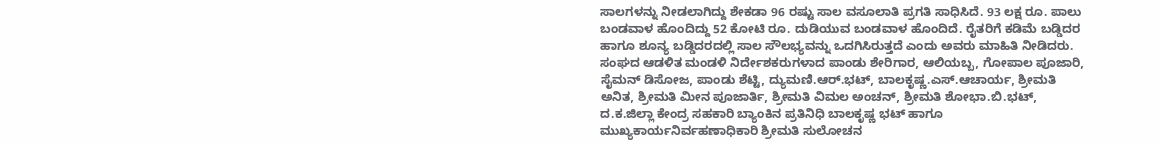ಸಾಲಗಳನ್ನು ನೀಡಲಾಗಿದ್ದು ಶೇಕಡಾ 96 ರಷ್ಟು ಸಾಲ ವಸೂಲಾತಿ ಪ್ರಗತಿ ಸಾಧಿಸಿದೆ. 93 ಲಕ್ಷ ರೂ. ಪಾಲು ಬಂಡವಾಳ ಹೊಂದಿದ್ದು 52 ಕೋಟಿ ರೂ. ದುಡಿಯುವ ಬಂಡವಾಳ ಹೊಂದಿದೆ. ರೈತರಿಗೆ ಕಡಿಮೆ ಬಡ್ಡಿದರ ಹಾಗೂ ಶೂನ್ಯ ಬಡ್ಡಿದರದಲ್ಲಿ ಸಾಲ ಸೌಲಭ್ಯವನ್ನು ಒದಗಿಸಿರುತ್ತದೆ ಎಂದು ಅವರು ಮಾಹಿತಿ ನೀಡಿದರು.
ಸಂಘದ ಆಡಳಿತ ಮಂಡಳಿ ನಿರ್ದೇಶಕರುಗಳಾದ ಪಾಂಡು ಶೇರಿಗಾರ, ಆಲಿಯಬ್ಬ, ಗೋಪಾಲ ಪೂಜಾರಿ, ಸೈಮನ್ ಡಿಸೋಜ, ಪಾಂಡು ಶೆಟ್ಟಿ, ದ್ಯುಮಣಿ.ಆರ್.ಭಟ್, ಬಾಲಕೃಷ್ಣ.ಎಸ್.ಆಚಾರ್ಯ, ಶ್ರೀಮತಿ ಅನಿತ, ಶ್ರೀಮತಿ ಮೀನ ಪೂಜಾರ್ತಿ, ಶ್ರೀಮತಿ ವಿಮಲ ಅಂಚನ್, ಶ್ರೀಮತಿ ಶೋಭಾ.ಬಿ.ಭಟ್, ದ.ಕ.ಜಿಲ್ಲಾ ಕೇಂದ್ರ ಸಹಕಾರಿ ಬ್ಯಾಂಕಿನ ಪ್ರತಿನಿಧಿ ಬಾಲಕೃಷ್ಣ ಭಟ್ ಹಾಗೂ ಮುಖ್ಯಕಾರ್ಯನಿರ್ವಹಣಾಧಿಕಾರಿ ಶ್ರೀಮತಿ ಸುಲೋಚನ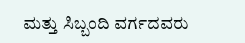ಮತ್ತು ಸಿಬ್ಬಂದಿ ವರ್ಗದವರು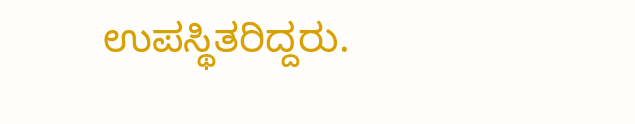ಉಪಸ್ಥಿತರಿದ್ದರು.